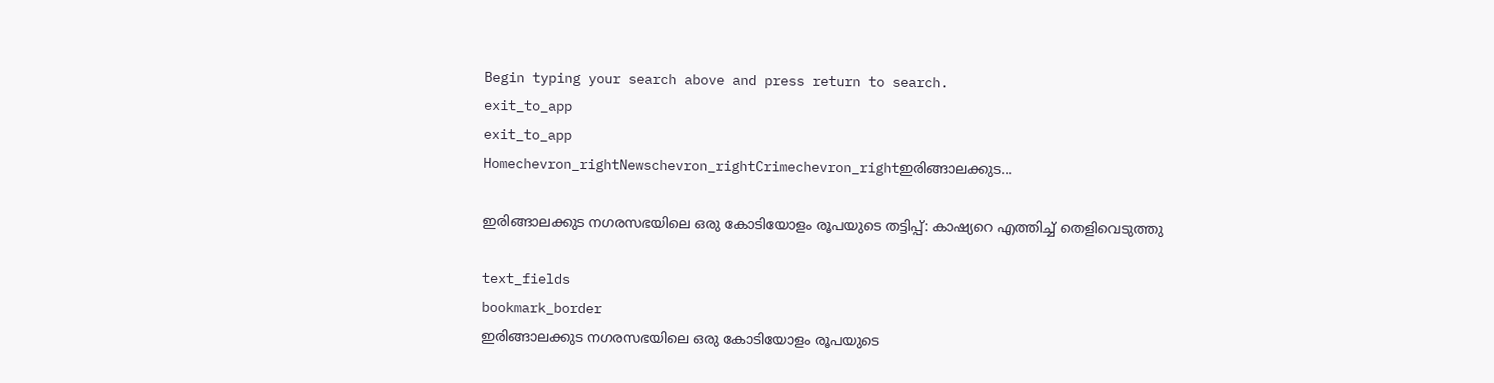Begin typing your search above and press return to search.
exit_to_app
exit_to_app
Homechevron_rightNewschevron_rightCrimechevron_rightഇരിങ്ങാലക്കുട...

ഇരിങ്ങാലക്കുട നഗരസഭയിലെ ഒരു കോടിയോളം രൂപയുടെ തട്ടിപ്പ്: കാഷ്യറെ എത്തിച്ച് തെളിവെടുത്തു

text_fields
bookmark_border
ഇരിങ്ങാലക്കുട നഗരസഭയിലെ ഒരു കോടിയോളം രൂപയുടെ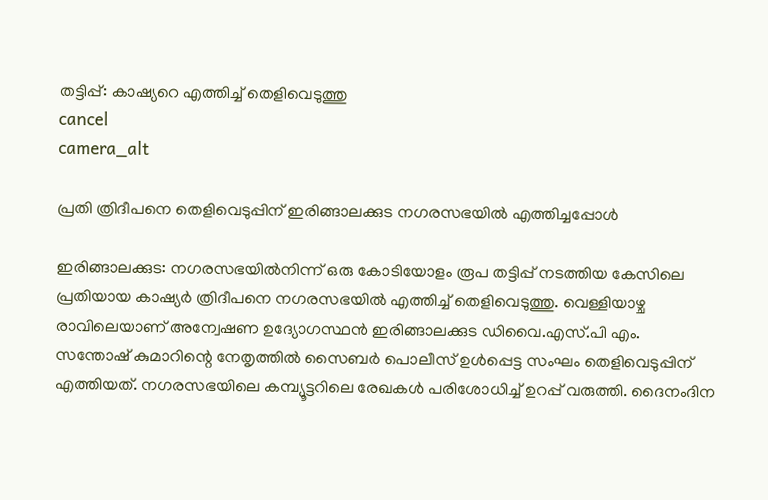തട്ടിപ്പ്: കാഷ്യറെ എത്തിച്ച് തെളിവെടുത്തു
cancel
camera_alt

പ്രതി ത്രിദീപനെ തെളിവെടുപ്പിന് ഇരിങ്ങാലക്കുട നഗരസഭയിൽ എത്തിച്ചപ്പോള്‍

ഇരിങ്ങാലക്കുട: നഗരസഭയിൽനിന്ന് ഒരു കോടിയോളം രൂപ തട്ടിപ്പ് നടത്തിയ കേസിലെ പ്രതിയായ കാഷ്യർ ത്രിദീപനെ നഗരസഭയിൽ എത്തിച്ച് തെളിവെടുത്തു. വെള്ളിയാഴ്ച രാവിലെയാണ് അന്വേഷണ ഉദ്യോഗസ്ഥൻ ഇരിങ്ങാലക്കുട ഡിവൈ.എസ്.പി എം. സന്തോഷ് കുമാറിന്റെ നേതൃത്തിൽ സൈബർ പൊലീസ് ഉൾപ്പെട്ട സംഘം തെളിവെടുപ്പിന് എത്തിയത്. നഗരസഭയിലെ കമ്പ്യൂട്ടറിലെ രേഖകൾ പരിശോധിച്ച് ഉറപ്പ് വരുത്തി. ദൈനംദിന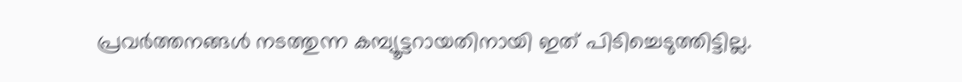പ്രവർത്തനങ്ങൾ നടത്തുന്ന കമ്പ്യൂട്ടറായതിനായി ഇത് പിടിച്ചെടുത്തിട്ടില്ല.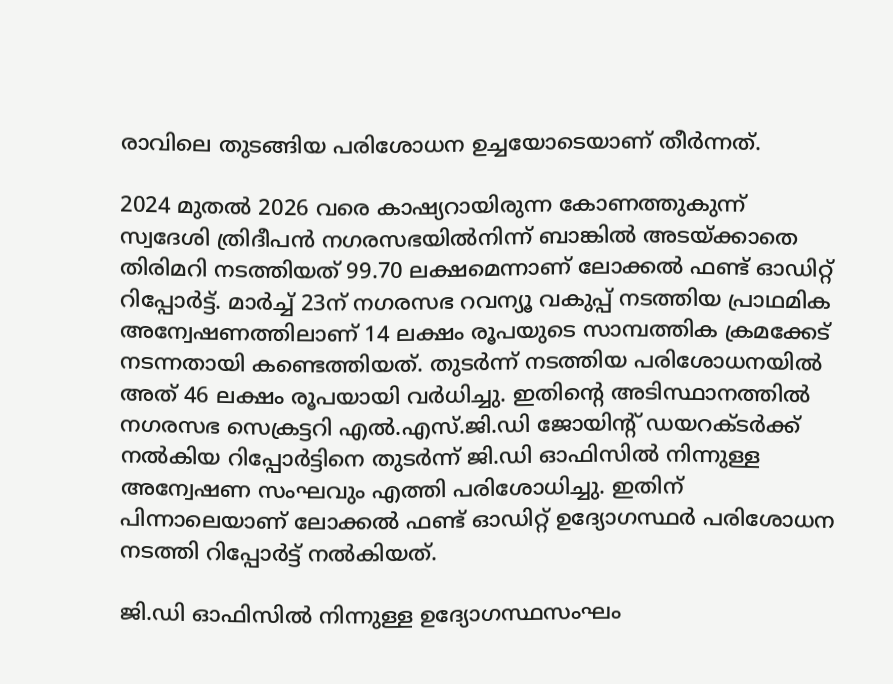രാവിലെ തുടങ്ങിയ പരിശോധന ഉച്ചയോടെയാണ് തീർന്നത്.

2024 മുതൽ 2026 വരെ കാഷ്യറായിരുന്ന കോണത്തുകുന്ന് സ്വദേശി ത്രിദീപൻ നഗരസഭയില്‍നിന്ന് ബാങ്കില്‍ അടയ്ക്കാതെ തിരിമറി നടത്തിയത് 99.70 ലക്ഷമെന്നാണ് ലോക്കല്‍ ഫണ്ട് ഓഡിറ്റ് റിപ്പോര്‍ട്ട്. മാര്‍ച്ച് 23ന് നഗരസഭ റവന്യൂ വകുപ്പ് നടത്തിയ പ്രാഥമിക അന്വേഷണത്തിലാണ് 14 ലക്ഷം രൂപയുടെ സാമ്പത്തിക ക്രമക്കേട് നടന്നതായി കണ്ടെത്തിയത്. തുടര്‍ന്ന് നടത്തിയ പരിശോധനയില്‍ അത് 46 ലക്ഷം രൂപയായി വർധിച്ചു. ഇതിന്റെ അടിസ്ഥാനത്തില്‍ നഗരസഭ സെക്രട്ടറി എല്‍.എസ്.ജി.ഡി ജോയിന്റ് ഡയറക്ടര്‍ക്ക് നൽകിയ റിപ്പോര്‍ട്ടിനെ തുടര്‍ന്ന് ജി.ഡി ഓഫിസില്‍ നിന്നുള്ള അന്വേഷണ സംഘവും എത്തി പരിശോധിച്ചു. ഇതിന് പിന്നാലെയാണ് ലോക്കല്‍ ഫണ്ട് ഓഡിറ്റ് ഉദ്യോഗസ്ഥര്‍ പരിശോധന നടത്തി റിപ്പോര്‍ട്ട് നല്‍കിയത്.

ജി.ഡി ഓഫിസില്‍ നിന്നുള്ള ഉദ്യോഗസ്ഥസംഘം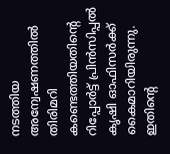നടത്തിയ അന്വേഷണത്തില്‍ തിരിമറി കണ്ടെത്തിയതിന്റെ റിപ്പോര്‍ട്ട് പ്രിന്‍സിപ്പല്‍ കൃഷി ഓഫിസര്‍ക്ക് കൈമാറിയിരുന്നു. ഇതിന്റെ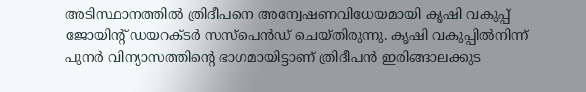അടിസ്ഥാനത്തില്‍ ത്രിദീപനെ അന്വേഷണവിധേയമായി കൃഷി വകുപ്പ് ജോയിന്റ് ഡയറക്ടര്‍ സസ്‌പെൻഡ് ചെയ്തിരുന്നു. കൃഷി വകുപ്പില്‍നിന്ന് പുനര്‍ വിന്യാസത്തിന്റെ ഭാഗമായിട്ടാണ് ത്രിദീപന്‍ ഇരിങ്ങാലക്കുട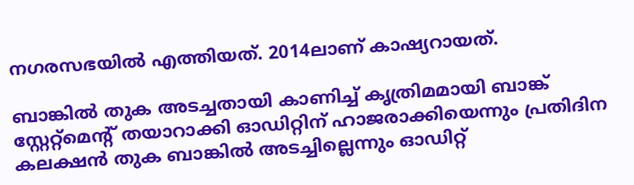നഗരസഭയില്‍ എത്തിയത്. 2014ലാണ് കാഷ്യറായത്.

ബാങ്കില്‍ തുക അടച്ചതായി കാണിച്ച് കൃത്രിമമായി ബാങ്ക് സ്റ്റേറ്റ്‌മെന്റ് തയാറാക്കി ഓഡിറ്റിന് ഹാജരാക്കിയെന്നും പ്രതിദിന കലക്ഷന്‍ തുക ബാങ്കില്‍ അടച്ചില്ലെന്നും ഓഡിറ്റ്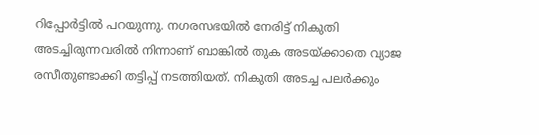റിപ്പോര്‍ട്ടില്‍ പറയുന്നു. നഗരസഭയിൽ നേരിട്ട് നികുതി അടച്ചിരുന്നവരിൽ നിന്നാണ് ബാങ്കിൽ തുക അടയ്ക്കാതെ വ്യാജ രസീതുണ്ടാക്കി തട്ടിപ്പ് നടത്തിയത്. നികുതി അടച്ച പലർക്കും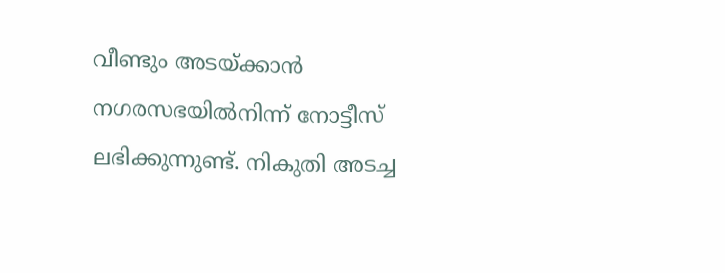വീണ്ടും അടയ്ക്കാൻ നഗരസഭയിൽനിന്ന് നോട്ടീസ് ലഭിക്കുന്നുണ്ട്. നികുതി അടച്ച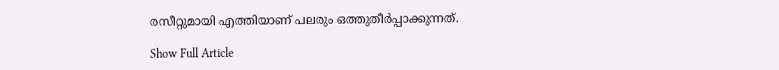രസീറ്റുമായി എത്തിയാണ് പലരും ഒത്തുതീർപ്പാക്കുന്നത്.

Show Full Article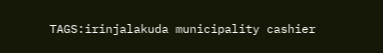TAGS:irinjalakuda municipality cashier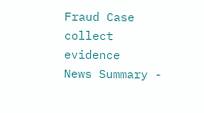Fraud Case collect evidence
News Summary -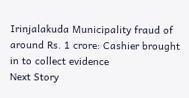Irinjalakuda Municipality fraud of around Rs. 1 crore: Cashier brought in to collect evidence
Next Story